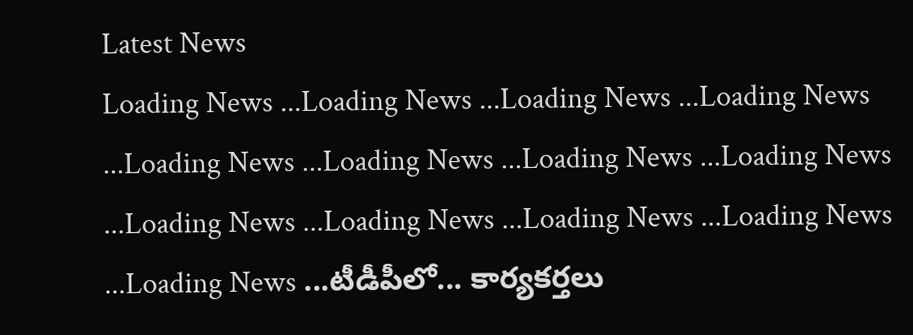Latest News
Loading News ...Loading News ...Loading News ...Loading News ...Loading News ...Loading News ...Loading News ...Loading News ...Loading News ...Loading News ...Loading News ...Loading News ...Loading News ...టీడీపీలో... కార్యకర్తలు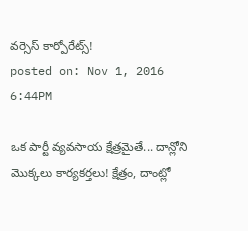వర్సెస్ కార్పోరేట్స్!
posted on: Nov 1, 2016 6:44PM

ఒక పార్టీ వ్యవసాయ క్షేత్రమైతే... దాన్లోని మొక్కలు కార్యకర్తలు! క్షేత్రం, దాంట్లో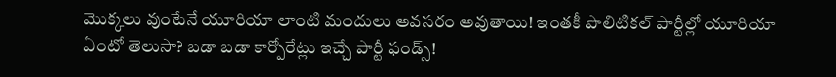మొక్కలు వుంటేనే యూరియా లాంటి మందులు అవసరం అవుతాయి! ఇంతకీ పొలిటికల్ పార్టీల్లో యూరియా ఏంటో తెలుసా? బడా బడా కార్పోరేట్లు ఇచ్చే పార్టీ ఫండ్స్!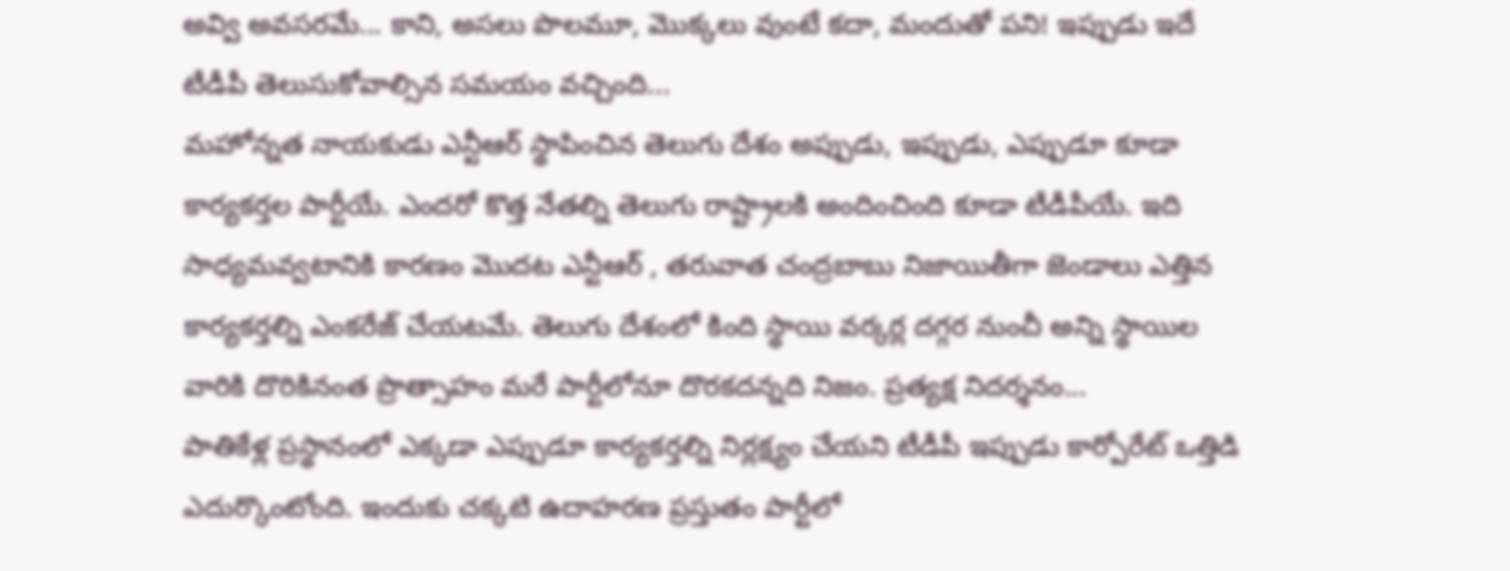అవ్వి అవసరమే... కాని, అసలు పొలమూ, మొక్కలు వుంటే కదా, మందుతో పని! ఇప్పుడు ఇదే టీడీపీ తెలుసుకోవాల్సిన సమయం వచ్చింది...
మహోన్నత నాయకుడు ఎన్టీఆర్ స్థాపించిన తెలుగు దేశం అప్పుడు, ఇప్పుడు, ఎప్పుడూ కూడా కార్యకర్తల పార్టీయే. ఎందరో కొత్త నేతల్ని తెలుగు రాష్ట్రాలకి అందించింది కూడా టీడీపీయే. ఇది సాధ్యమవ్వటానికి కారణం మొదట ఎన్టీఆర్ , తరువాత చంద్రబాబు నిజాయితీగా జెండాలు ఎత్తిన కార్యకర్తల్ని ఎంకరేజ్ చేయటమే. తెలుగు దేశంలో కింది స్థాయి వర్కర్ల దగ్గర నుంచీ అన్ని స్థాయిల వారికి దొరికినంత ప్రొత్సాహం మరే పార్టీలోనూ దొరకదన్నది నిజం. ప్రత్యక్ష నిదర్శనం...
పాతికేళ్ల ప్రస్థానంలో ఎక్కడా ఎప్పుడూ కార్యకర్తల్ని నిర్లక్ష్యం చేయని టీడీపీ ఇప్పుడు కార్పోరేట్ ఒత్తిడి ఎదుర్కొంటోంది. ఇందుకు చక్కటి ఉదాహరణ ప్రస్తుతం పార్టీలో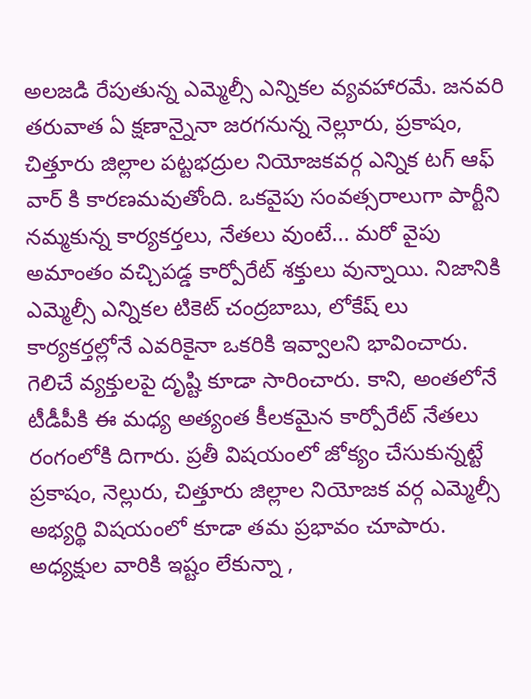అలజడి రేపుతున్న ఎమ్మెల్సీ ఎన్నికల వ్యవహారమే. జనవరి తరువాత ఏ క్షణాన్నైనా జరగనున్న నెల్లూరు, ప్రకాషం, చిత్తూరు జిల్లాల పట్టభద్రుల నియోజకవర్గ ఎన్నిక టగ్ ఆఫ్ వార్ కి కారణమవుతోంది. ఒకవైపు సంవత్సరాలుగా పార్టీని నమ్మకున్న కార్యకర్తలు, నేతలు వుంటే... మరో వైపు అమాంతం వచ్చిపడ్డ కార్పోరేట్ శక్తులు వున్నాయి. నిజానికి ఎమ్మెల్సీ ఎన్నికల టికెట్ చంద్రబాబు, లోకేష్ లు కార్యకర్తల్లోనే ఎవరికైనా ఒకరికి ఇవ్వాలని భావించారు. గెలిచే వ్యక్తులపై దృష్టి కూడా సారించారు. కాని, అంతలోనే టీడీపీకి ఈ మధ్య అత్యంత కీలకమైన కార్పోరేట్ నేతలు రంగంలోకి దిగారు. ప్రతీ విషయంలో జోక్యం చేసుకున్నట్టే ప్రకాషం, నెల్లురు, చిత్తూరు జిల్లాల నియోజక వర్గ ఎమ్మెల్సీ అభ్యర్థి విషయంలో కూడా తమ ప్రభావం చూపారు. అధ్యక్షుల వారికి ఇష్టం లేకున్నా ,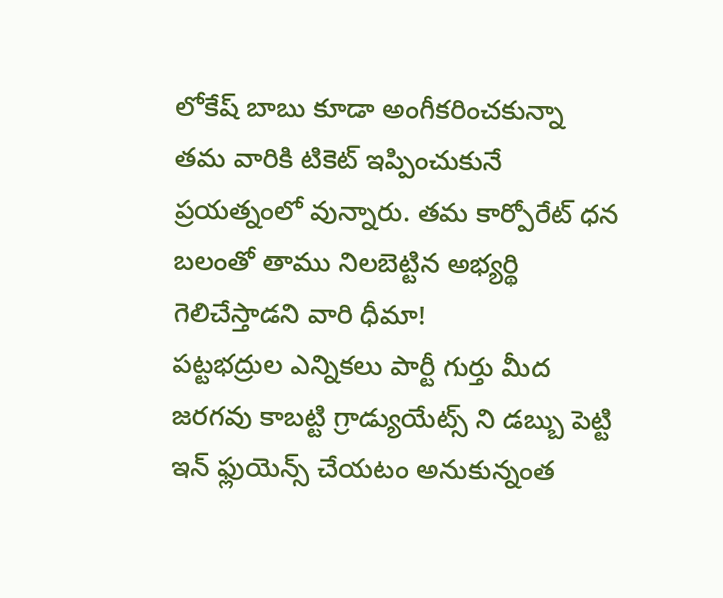లోకేష్ బాబు కూడా అంగీకరించకున్నా తమ వారికి టికెట్ ఇప్పించుకునే ప్రయత్నంలో వున్నారు. తమ కార్పోరేట్ ధన బలంతో తాము నిలబెట్టిన అభ్యర్థి గెలిచేస్తాడని వారి ధీమా!
పట్టభద్రుల ఎన్నికలు పార్టీ గుర్తు మీద జరగవు కాబట్టి గ్రాడ్యుయేట్స్ ని డబ్బు పెట్టి ఇన్ ఫ్లుయెన్స్ చేయటం అనుకున్నంత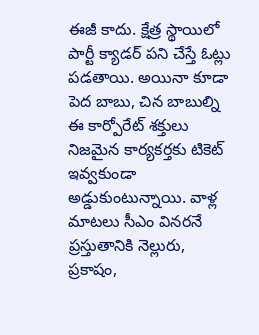ఈజీ కాదు. క్షేత్ర స్థాయిలో పార్టీ క్యాడర్ పని చేస్తే ఓట్లు పడతాయి. అయినా కూడా పెద బాబు, చిన బాబుల్ని ఈ కార్పోరేట్ శక్తులు నిజమైన కార్యకర్తకు టికెట్ ఇవ్వకుండా అడ్డుకుంటున్నాయి. వాళ్ల మాటలు సీఎం వినరనే ప్రస్తుతానికి నెల్లురు, ప్రకాషం,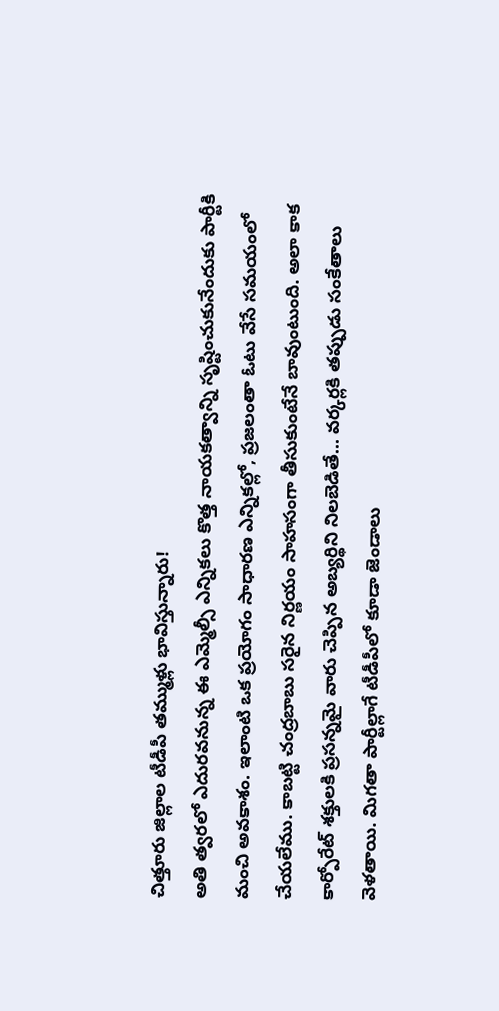చిత్తూరు జిల్లాల టీడీపీ తమ్ముళ్లు భావిస్తున్నారు!
అతి త్వరలో ఎదురవనున్న ఈ ఎమ్మెల్సీ ఎన్నికలు కొత్త నాయకత్వాన్ని సృష్టించుకునేందుకు పార్టీకి మంచి అవకాశం. ఇలాంటి ఒక ప్రయోగం సాధారణ ఎన్నికల్లో, ప్రజలంతా ఓటు వేసే సమయంలో చేయలేము. కాబట్టి చంద్రబాబు సరైన నిర్ణయం సాహసంగా తీసుకుంటేనే బావుంటుంది. అలా కాక కార్పోరేట్ శక్తులకి ప్రసన్నమై వారు చెప్పిన అబ్యర్థిని నిలబెడితే... వర్కర్లకి తప్పుడు సంకేతాలు వెళతాయి. మిగతా పార్టీల్లాగే టీడీపీలో కూడా జెండాలు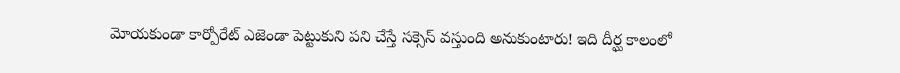మోయకుండా కార్పోరేట్ ఎజెండా పెట్టుకుని పని చేస్తే సక్సెస్ వస్తుంది అనుకుంటారు! ఇది దీర్ఘ కాలంలో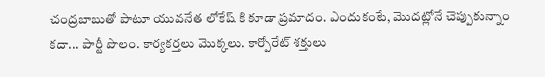చంద్రబాబుతో పాటూ యువనేత లోకేష్ కి కూడా ప్రమాదం. ఎందుకంటే, మొదట్లోనే చెప్పుకున్నాం కదా... పార్టీ పొలం. కార్యకర్తలు మొక్కలు. కార్పోరేట్ శక్తులు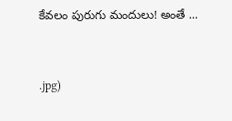కేవలం పురుగు మందులు! అంతే ...


.jpg)